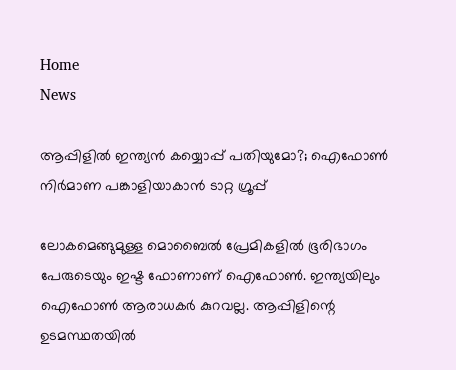Home
News

ആപ്പിളിൽ ഇന്ത്യൻ കയ്യൊപ്പ് പതിയുമോ?; ഐഫോൺ നിർമാണ പങ്കാളിയാകാൻ ടാറ്റ ഗ്രൂപ്പ്

ലോകമെങ്ങുമുള്ള മൊബൈൽ പ്രേമികളിൽ ഭൂരിഭാഗം പേരുടെയും ഇഷ്ട ഫോണാണ് ഐഫോൺ. ഇന്ത്യയിലും ഐഫോൺ ആരാധകർ കുറവല്ല. ആപ്പിളിന്റെ ഉടമസ്ഥതയിൽ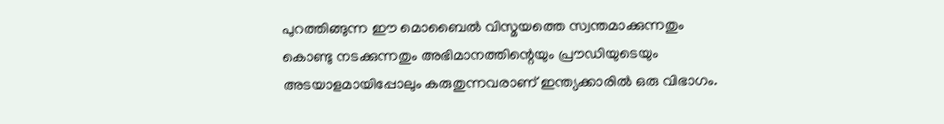പുറത്തിങ്ങുന്ന ഈ മൊബൈൽ വിസ്മയത്തെ സ്വന്തമാക്കുന്നതും കൊണ്ടു നടക്കുന്നതും അ‌ഭിമാനത്തിന്റെയും പ്രൗഡിയുടെയും അ‌ടയാളമായിപ്പോലും കരുതുന്നവരാണ് ഇന്ത്യക്കാരിൽ ഒരു വിഭാഗം.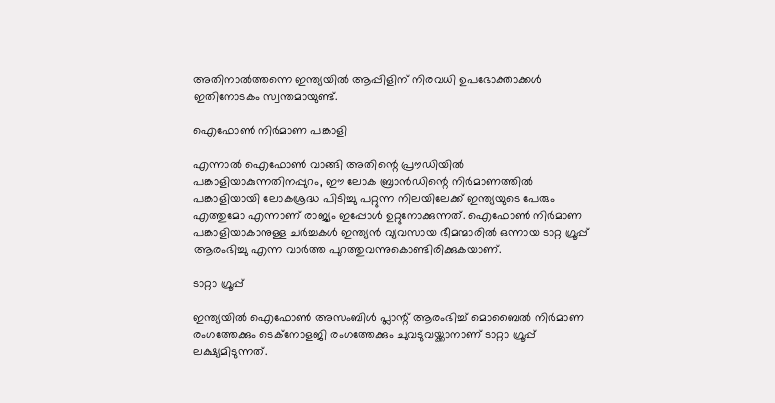അ‌തിനാൽത്തന്നെ ഇന്ത്യയിൽ ആപ്പിളിന് നിരവധി ഉപഭോക്താക്കൾ ഇതിനോടകം സ്വന്തമായുണ്ട്.

ഐഫോൺ നിർമാണ പങ്കാളി

എന്നാൽ ഐഫോൺ വാങ്ങി അ‌തിന്റെ പ്രൗഡിയിൽ പങ്കാളിയാകുന്നതിനപ്പുറം, ഈ ലോക ബ്രാൻഡിന്റെ നിർമാണത്തിൽ പങ്കാളിയായി ലോകശ്രദ്ധ പിടിച്ചു പറ്റുന്ന നിലയിലേക്ക് ഇന്ത്യയുടെ പേരും എത്തുമോ എന്നാണ് രാജ്യം ഇപ്പോൾ ഉറ്റുനോക്കുന്നത്. ഐഫോൺ നിർമാണ പങ്കാളിയാകാനുള്ള ചർച്ചകൾ ഇന്ത്യൻ വ്യവസായ ഭീമന്മാരിൽ ഒന്നായ ടാറ്റ ഗ്രൂപ്പ് ആരംഭിച്ചു എന്ന വാർത്ത പുറത്തുവന്നുകൊണ്ടിരിക്കുകയാണ്.

ടാറ്റാ ഗ്രൂപ്പ്

ഇന്ത്യയിൽ ഐഫോൺ അ‌സംബിൾ പ്ലാന്റ് ആരംഭിച്ച് മൊബൈൽ നിർമാണ രംഗത്തേക്കും ടെക്നോളജി രംഗത്തേക്കും ചുവടുവയ്ക്കാനാണ് ടാറ്റാ ഗ്രൂപ്പ് ലക്ഷ്യമിടുന്നത്.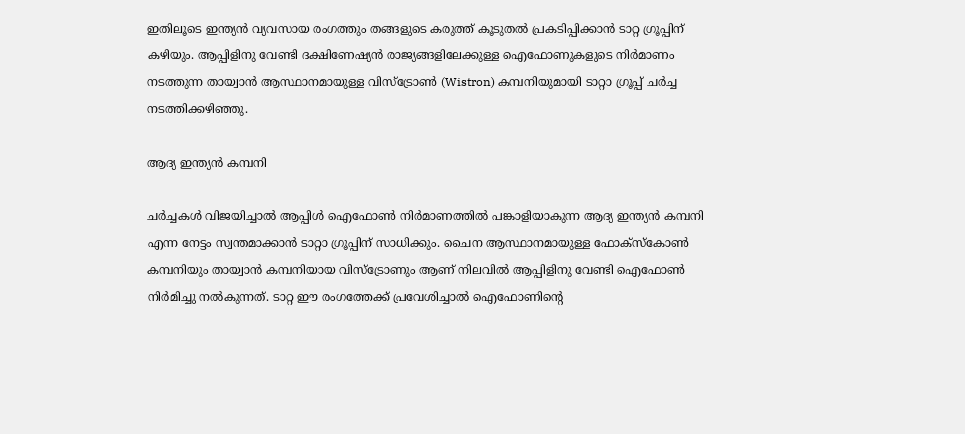ഇതിലൂടെ ഇന്ത്യൻ വ്യവസായ രംഗത്തും തങ്ങളുടെ കരുത്ത് കൂടുതൽ പ്രകടിപ്പിക്കാൻ ടാറ്റ ഗ്രൂപ്പിന് കഴിയും. ആപ്പിളിനു വേണ്ടി ദക്ഷിണേഷ്യൻ രാജ്യങ്ങളിലേക്കുള്ള ഐഫോണുകളുടെ നിർമാണം നടത്തുന്ന തായ്വാൻ ആസ്ഥാനമായുള്ള വിസ്ട്രോൺ (Wistron) കമ്പനിയുമായി ടാറ്റാ ഗ്രൂപ്പ് ചർച്ച നടത്തിക്കഴിഞ്ഞു.

ആദ്യ ഇന്ത്യൻ കമ്പനി

ചർച്ചകൾ വിജയിച്ചാൽ ആപ്പിൾ ഐഫോൺ നിർമാണത്തിൽ പങ്കാളിയാകുന്ന ആദ്യ ഇന്ത്യൻ കമ്പനി എന്ന നേട്ടം സ്വന്തമാക്കാൻ ടാറ്റാ ഗ്രൂപ്പിന് സാധിക്കും. ചൈന ആസ്ഥാനമായുള്ള ഫോക്സ്കോൺ കമ്പനിയും തായ്വാൻ കമ്പനിയായ വിസ്ട്രോണും ആണ് നിലവിൽ ആപ്പിളിനു വേണ്ടി ഐഫോൺ നിർമിച്ചു നൽകുന്നത്. ടാറ്റ ഈ രംഗത്തേക്ക് പ്രവേശിച്ചാൽ ഐഫോണിന്റെ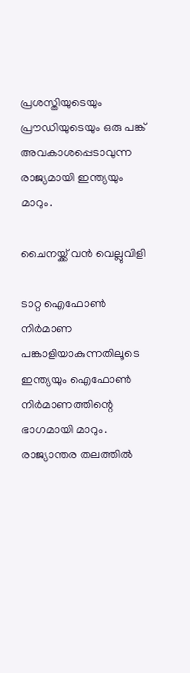പ്രശസ്തിയുടെയും പ്രൗഡിയുടെയും ഒരു പങ്ക് അ‌വകാശപ്പെടാവുന്ന രാജ്യമായി ഇന്ത്യയും മാറും.

ചൈനയ്ക്ക് വൻ വെല്ലുവിളി

ടാറ്റ ഐഫോൺ നിർമാണ പങ്കാളിയാകുന്നതിലൂടെ ഇന്ത്യയും ഐഫോൺ നിർമാണത്തിന്റെ ഭാഗമായി മാറും. രാജ്യാന്തര തലത്തിൽ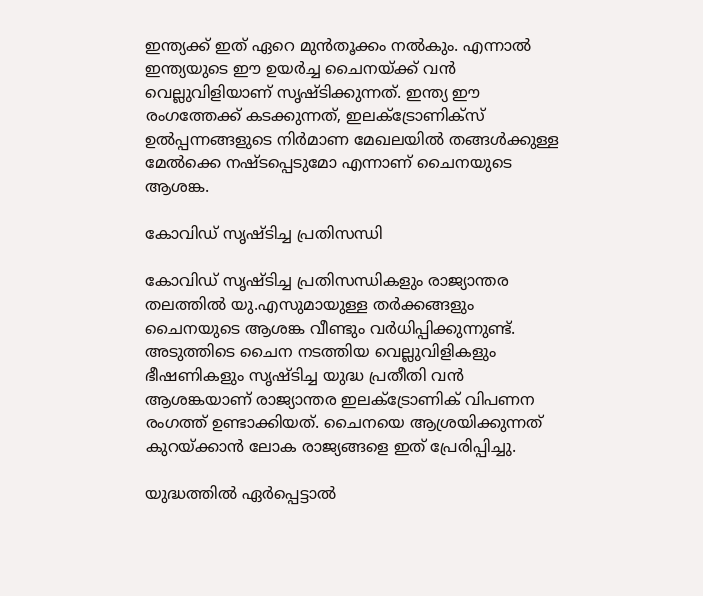ഇന്ത്യക്ക് ഇത് ഏറെ മുൻതൂക്കം നൽകും. എന്നാൽ ഇന്ത്യയുടെ ഈ ഉയർച്ച ചൈനയ്ക്ക് വൻ വെല്ലുവിളിയാണ് സൃഷ്ടിക്കുന്നത്. ഇന്ത്യ ഈ രംഗത്തേക്ക് കടക്കുന്നത്, ഇലക്ട്രോണിക്സ് ഉൽപ്പന്നങ്ങളുടെ നിർമാണ മേഖലയിൽ തങ്ങൾക്കുള്ള മേൽക്കെ നഷ്ടപ്പെടുമോ എന്നാണ് ചൈനയുടെ ആശങ്ക.

കോവിഡ് സൃഷ്ടിച്ച പ്രതിസന്ധി

കോവിഡ് സൃഷ്ടിച്ച പ്രതിസന്ധികളും രാജ്യാന്തര തലത്തിൽ യു.എസുമായുള്ള തർക്കങ്ങളും ചൈനയുടെ ആശങ്ക വീണ്ടും വർധിപ്പിക്കുന്നുണ്ട്. അ‌ടുത്തിടെ ചൈന നടത്തിയ വെല്ലുവിളികളും ഭീഷണികളും സൃഷ്ടിച്ച യുദ്ധ പ്രതീതി വൻ ആശങ്കയാണ് രാജ്യാന്തര ഇലക്ട്രോണിക് വിപണന രംഗത്ത് ഉണ്ടാക്കിയത്. ചൈനയെ ആശ്രയിക്കുന്നത് കുറയ്ക്കാൻ ലോക രാജ്യങ്ങളെ ഇത് പ്രേരിപ്പിച്ചു.

യുദ്ധത്തിൽ ഏർപ്പെട്ടാൽ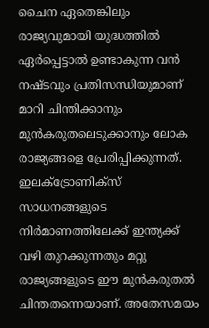ചൈന ഏതെങ്കിലും രാജ്യവുമായി യുദ്ധത്തിൽ ഏർപ്പെട്ടാൽ ഉണ്ടാകുന്ന വൻ നഷ്ടവും പ്രതിസന്ധിയുമാണ് മാറി ചിന്തിക്കാനും മുൻകരുതലെടുക്കാനും ലോക രാജ്യങ്ങളെ പ്രേരിപ്പിക്കുന്നത്. ഇലക്ട്രോണിക്സ് സാധനങ്ങളുടെ നിർമാണത്തിലേക്ക് ഇന്ത്യക്ക് വഴി തുറക്കുന്നതും മറ്റു രാജ്യങ്ങളുടെ ഈ മുൻകരുതൽ ചിന്തതന്നെയാണ്. അ‌തേസമയം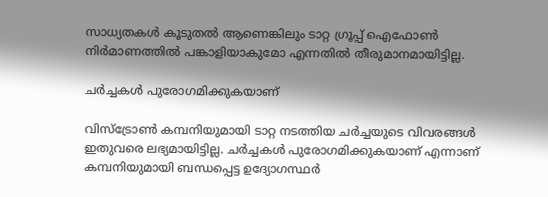സാധ്യതകൾ കൂടുതൽ ആണെങ്കിലും ടാറ്റ ഗ്രൂപ്പ് ഐഫോൺ നിർമാണത്തിൽ പങ്കാളിയാകുമോ എന്നതിൽ തീരുമാനമായിട്ടില്ല.

ചർച്ചകൾ പുരോഗമിക്കുകയാണ്

വിസ്ട്രോൺ കമ്പനിയുമായി ടാറ്റ നടത്തിയ ചർച്ചയുടെ വിവരങ്ങൾ ഇതുവരെ ലഭ്യമായിട്ടില്ല. ചർച്ചകൾ പുരോഗമിക്കുകയാണ് എന്നാണ് കമ്പനിയുമായി ബന്ധപ്പെട്ട ഉദ്യോഗസ്ഥർ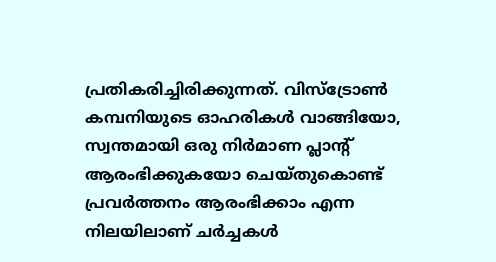പ്രതികരിച്ചിരിക്കുന്നത്. വിസ്ട്രോൺ കമ്പനിയുടെ ഓഹരികൾ വാങ്ങിയോ, സ്വന്തമായി ഒരു നിർമാണ പ്ലാന്റ് ആരംഭിക്കുകയോ ചെയ്തുകൊണ്ട് പ്രവർത്തനം ആരംഭിക്കാം എന്ന നിലയിലാണ് ചർച്ചകൾ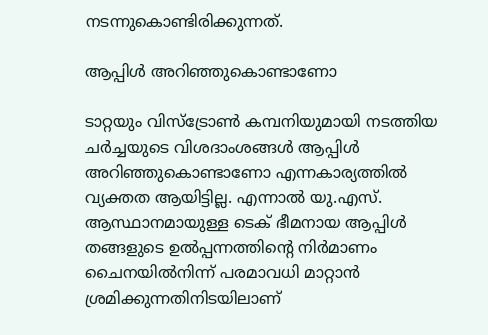നടന്നുകൊണ്ടിരിക്കുന്നത്.

ആപ്പിൾ അ‌റിഞ്ഞുകൊണ്ടാണോ

ടാറ്റയും വിസ്ട്രോൺ കമ്പനിയുമായി നടത്തിയ ചർച്ചയുടെ വിശദാംശങ്ങൾ ആപ്പിൾ അ‌റിഞ്ഞുകൊണ്ടാണോ എന്നകാര്യത്തിൽ വ്യക്തത ആയിട്ടില്ല. എന്നാൽ യു.എസ്. ആസ്ഥാനമായുള്ള ടെക് ഭീമനായ ആപ്പിൾ തങ്ങളുടെ ഉൽപ്പന്നത്തിന്റെ നിർമാണം ചൈനയിൽനിന്ന് പരമാവധി മാറ്റാൻ ശ്രമിക്കുന്നതിനിടയിലാണ്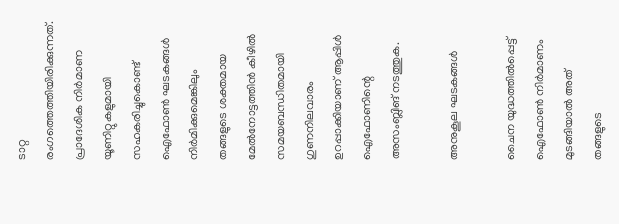ടാറ്റ രംഗത്തെത്തിയിരിക്കുന്നത്. പ്രാദേശിക നിർമാണ യൂണിറ്റുകളുമായി സഹകരിച്ചുകൊണ്ട് ഐഫോൺ ഘടകങ്ങൾ നിർമിക്കുമെങ്കിലും തങ്ങളുടെ ശക്തമായ മേൽനോട്ടത്തിൻ കീഴിൽ സമയബന്ധിതമായി ഗുണനിലവാരം ഉറപ്പാക്കിയാണ് ആപ്പിൾ ഐഫോണിന്റെ അ‌സംബ്ലിങ് നടത്തുക.

അ‌നുകൂല ഘടകങ്ങൾ

ചൈന യുദ്ധത്തിൽപ്പെട്ട് ഐഫോൺ നിർമാണം മുടങ്ങിയാൽ അ‌ത് തങ്ങളുടെ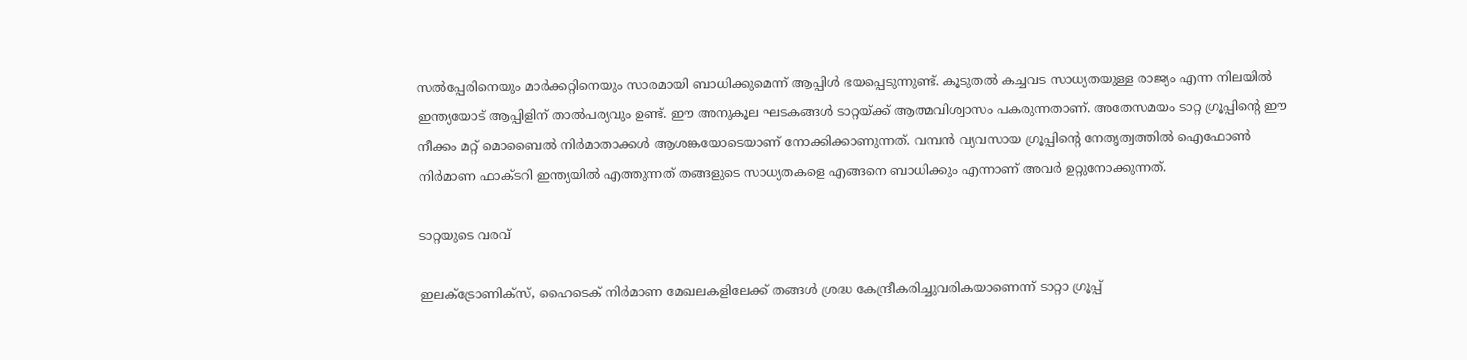സൽപ്പേരിനെയും മാർക്കറ്റിനെയും സാരമായി ബാധിക്കുമെന്ന് ആപ്പിൾ ഭയപ്പെടുന്നുണ്ട്. കൂടുതൽ കച്ചവട സാധ്യതയുള്ള രാജ്യം എന്ന നിലയിൽ ഇന്ത്യയോട് ആപ്പിളിന് താൽപര്യവും ഉണ്ട്. ഈ അ‌നുകൂല ഘടകങ്ങൾ ടാറ്റയ്ക്ക് ആത്മവിശ്വാസം പകരുന്നതാണ്. അ‌തേസമയം ടാറ്റ ഗ്രൂപ്പിന്റെ ഈ നീക്കം മറ്റ് മൊബൈൽ നിർമാതാക്കൾ ആശങ്കയോടെയാണ് നോക്കിക്കാണുന്നത്. വമ്പൻ വ്യവസായ ഗ്രൂപ്പിന്റെ നേതൃത്വത്തിൽ ഐഫോൺ നിർമാണ ഫാക്ടറി ഇന്ത്യയിൽ എത്തുന്നത് തങ്ങളുടെ സാധ്യതകളെ എങ്ങനെ ബാധിക്കും എന്നാണ് അ‌വർ ഉറ്റുനോക്കുന്നത്.

ടാറ്റയുടെ വരവ്

ഇലക്ട്രോണിക്സ്, ഹൈടെക് നിർമാണ മേഖലകളിലേക്ക് തങ്ങൾ ശ്രദ്ധ കേന്ദ്രീകരിച്ചുവരികയാണെന്ന് ടാറ്റാ ഗ്രൂപ്പ്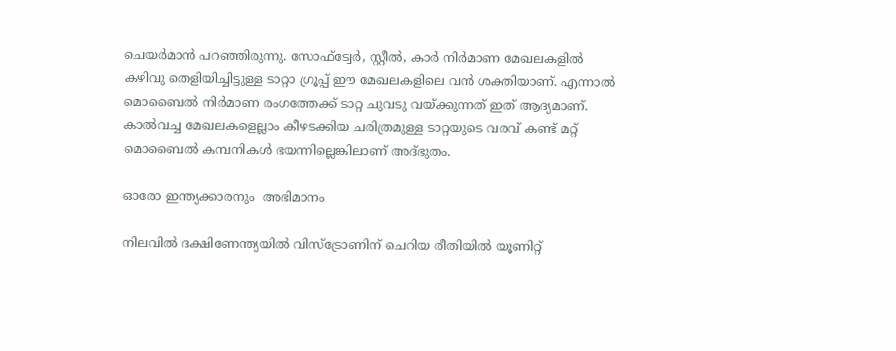ചെയർമാൻ പറഞ്ഞിരുന്നു. സോഫ്ട്വേർ, സ്റ്റീൽ, കാർ നിർമാണ മേഖലകളിൽ കഴിവു തെളിയിച്ചിട്ടുള്ള ടാറ്റാ ഗ്രൂപ്പ് ഈ മേഖലകളിലെ വൻ ശക്തിയാണ്. എന്നാൽ മൊബൈൽ നിർമാണ രംഗത്തേക്ക് ടാറ്റ ചുവടു വയ്ക്കുന്നത് ഇത് ആദ്യമാണ്. കാൽവച്ച മേഖലകളെല്ലാം കീഴടക്കിയ ചരിത്രമുള്ള ടാറ്റയുടെ വരവ് കണ്ട് മറ്റ് മൊബൈൽ കമ്പനികൾ ഭയന്നില്ലെങ്കിലാണ് അ‌ദ്ഭുതം.

ഓരോ ഇന്ത്യക്കാരനും  അ‌ഭിമാനം

നിലവിൽ ദക്ഷിണേന്ത്യയിൽ വിസ്ട്രോണിന് ചെറിയ രീതിയിൽ യൂണിറ്റ്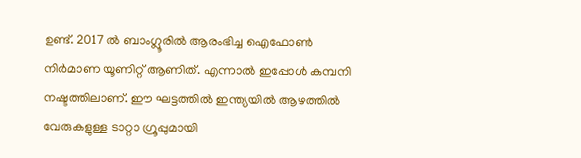ഉണ്ട്. 2017 ൽ ബാംഗ്ലൂരിൽ ആരംഭിച്ച ഐഫോൺ നിർമാണ യൂണിറ്റ് ആണിത്. എന്നാൽ ഇപ്പോൾ കമ്പനി നഷ്ടത്തിലാണ്. ഈ ഘട്ടത്തിൽ ഇന്ത്യയിൽ ആഴത്തിൽ വേരുകളുള്ള ടാറ്റാ ഗ്രൂപ്പുമായി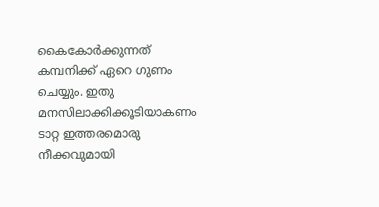കൈകോർക്കുന്നത് കമ്പനിക്ക് ഏറെ ഗുണം ചെയ്യും. ഇതു മനസിലാക്കിക്കൂടിയാകണം ടാറ്റ ഇത്തരമൊരു നീക്കവുമായി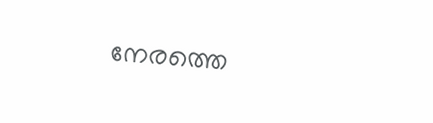നേരത്തെ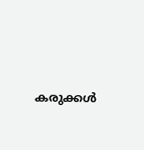കരുക്കൾ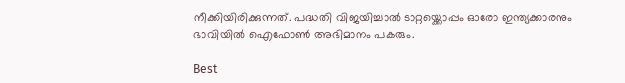നീക്കിയിരിക്കുന്നത്. പദ്ധതി വിജയിച്ചാൽ ടാറ്റയ്ക്കൊപ്പം ഓരോ ഇന്ത്യക്കാരനും ഭാവിയിൽ ഐഫോൺ അ‌ഭിമാനം പകരും.

Best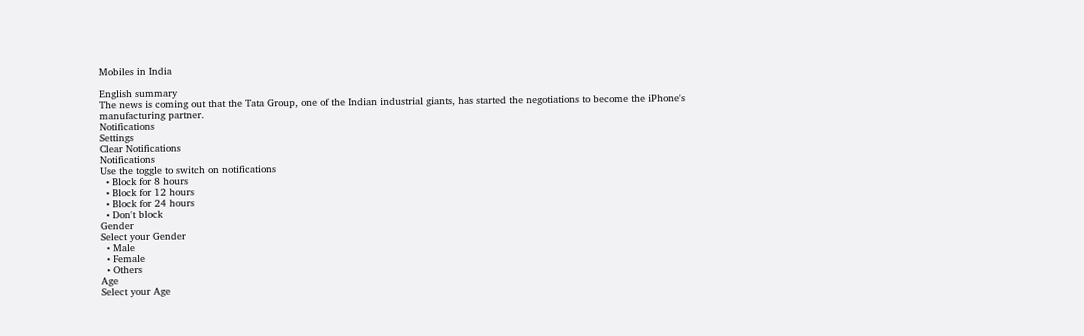Mobiles in India

English summary
The news is coming out that the Tata Group, one of the Indian industrial giants, has started the negotiations to become the iPhone's manufacturing partner.
Notifications
Settings
Clear Notifications
Notifications
Use the toggle to switch on notifications
  • Block for 8 hours
  • Block for 12 hours
  • Block for 24 hours
  • Don't block
Gender
Select your Gender
  • Male
  • Female
  • Others
Age
Select your Age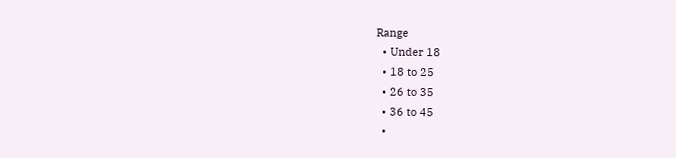Range
  • Under 18
  • 18 to 25
  • 26 to 35
  • 36 to 45
  •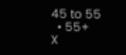45 to 55
  • 55+
X